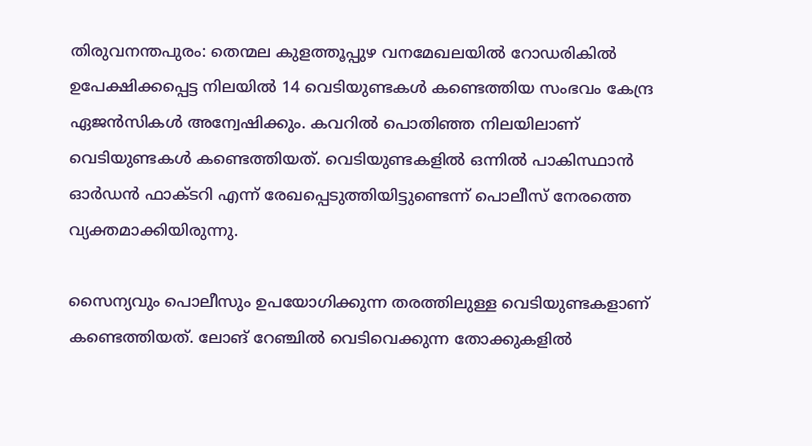തിരുവനന്തപുരം: തെന്മല കുളത്തൂപ്പുഴ വനമേഖലയില്‍ റോഡരികില്‍ ഉപേക്ഷിക്കപ്പെട്ട നിലയില്‍ 14 വെടിയുണ്ടകള്‍ കണ്ടെത്തിയ സംഭവം കേന്ദ്ര ഏജന്‍സികള്‍ അന്വേഷിക്കും. കവറില്‍ പൊതിഞ്ഞ നിലയിലാണ് വെടിയുണ്ടകള്‍ കണ്ടെത്തിയത്. വെടിയുണ്ടകളില്‍ ഒന്നില്‍ പാകിസ്ഥാന്‍ ഓര്‍ഡന്‍ ഫാക്ടറി എന്ന് രേഖപ്പെടുത്തിയിട്ടുണ്ടെന്ന് പൊലീസ് നേരത്തെ വ്യക്തമാക്കിയിരുന്നു.

സൈന്യവും പൊലീസും ഉപയോഗിക്കുന്ന തരത്തിലുള്ള വെടിയുണ്ടകളാണ് കണ്ടെത്തിയത്. ലോങ് റേഞ്ചില്‍ വെടിവെക്കുന്ന തോക്കുകളില്‍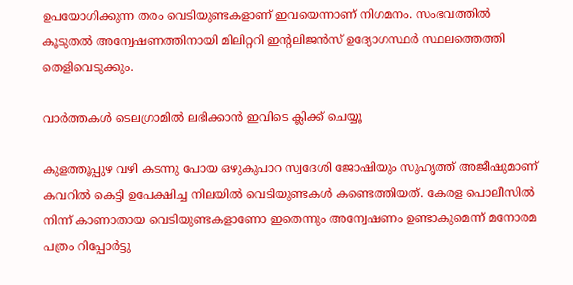ഉപയോഗിക്കുന്ന തരം വെടിയുണ്ടകളാണ് ഇവയെന്നാണ് നിഗമനം. സംഭവത്തില്‍ കൂടുതല്‍ അന്വേഷണത്തിനായി മിലിറ്ററി ഇന്റലിജന്‍സ് ഉദ്യോഗസ്ഥര്‍ സ്ഥലത്തെത്തി തെളിവെടുക്കും.

വാര്‍ത്തകള്‍ ടെലഗ്രാമില്‍ ലഭിക്കാന്‍ ഇവിടെ ക്ലിക്ക് ചെയ്യൂ

കുളത്തൂപ്പുഴ വഴി കടന്നു പോയ ഒഴുകുപാറ സ്വദേശി ജോഷിയും സുഹൃത്ത് അജീഷുമാണ് കവറില്‍ കെട്ടി ഉപേക്ഷിച്ച നിലയില്‍ വെടിയുണ്ടകള്‍ കണ്ടെത്തിയത്. കേരള പൊലീസില്‍ നിന്ന് കാണാതായ വെടിയുണ്ടകളാണോ ഇതെന്നും അന്വേഷണം ഉണ്ടാകുമെന്ന് മനോരമ പത്രം റിപ്പോര്‍ട്ടു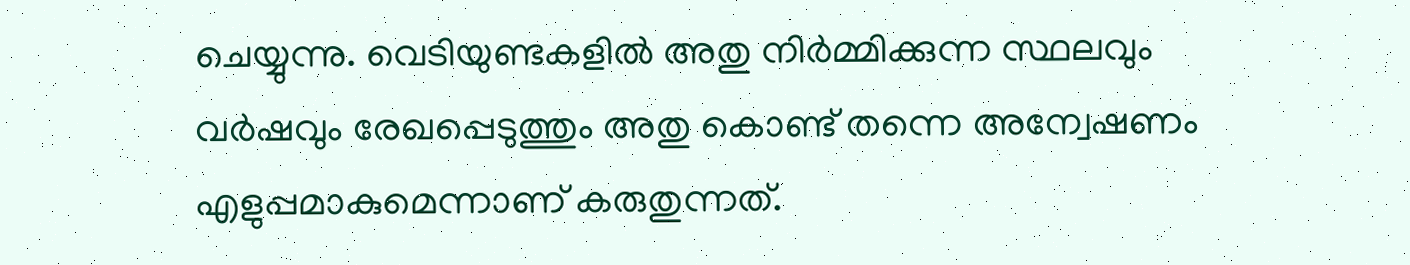ചെയ്യുന്നു. വെടിയുണ്ടകളില്‍ അതു നിര്‍മ്മിക്കുന്ന സ്ഥലവും വര്‍ഷവും രേഖപ്പെടുത്തും അതു കൊണ്ട് തന്നെ അന്വേഷണം എളുപ്പമാകുമെന്നാണ് കരുതുന്നത്.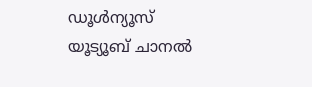ഡൂൾന്യൂസ് യൂട്യൂബ് ചാനൽ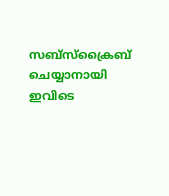സബ്സ്ക്രൈബ് ചെയ്യാനായി ഇവിടെ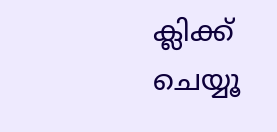ക്ലിക്ക് ചെയ്യൂ